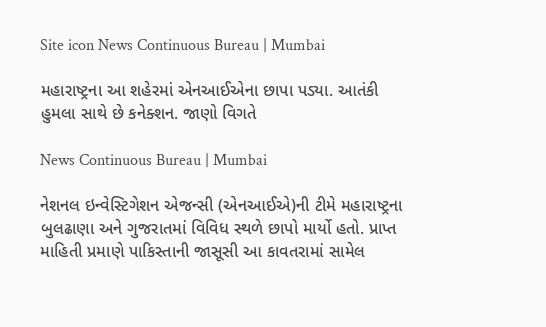Site icon News Continuous Bureau | Mumbai

મહારાષ્ટ્રના આ શહેરમાં એનઆઈએના છાપા પડ્યા. આતંકી હુમલા સાથે છે કનેક્શન. જાણો વિગતે

News Continuous Bureau | Mumbai

નેશનલ ઇન્વેસ્ટિગેશન એજન્સી (એનઆઈએ)ની ટીમે મહારાષ્ટ્રના બુલઢાણા અને ગુજરાતમાં વિવિધ સ્થળે છાપો માર્યો હતો. પ્રાપ્ત માહિતી પ્રમાણે પાકિસ્તાની જાસૂસી આ કાવતરામાં સામેલ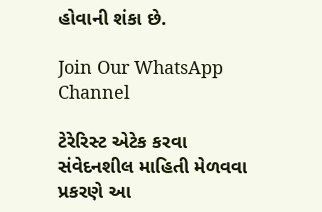હોવાની શંકા છે.

Join Our WhatsApp Channel

ટેરેરિસ્ટ એટેક કરવા સંવેદનશીલ માહિતી મેળવવા પ્રકરણે આ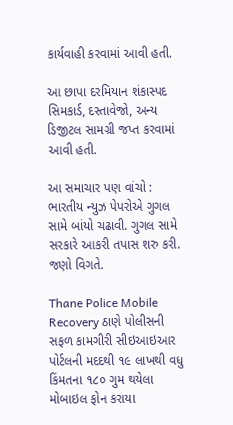કાર્યવાહી કરવામાં આવી હતી.

આ છાપા દરમિયાન શંકાસ્પદ સિમકાર્ડ, દસ્તાવેજો, અન્ય ડિજીટલ સામગ્રી જપ્ત કરવામાં આવી હતી.

આ સમાચાર પણ વાંચો : ભારતીય ન્યુઝ પેપરોએ ગુગલ સામે બાંયો ચઢાવી. ગુગલ સામે સરકારે આકરી તપાસ શરુ કરી. જણો વિગતે.

Thane Police Mobile Recovery ઠાણે પોલીસની સફળ કામગીરી સીઇઆઇઆર પોર્ટલની મદદથી ૧૯ લાખથી વધુ કિંમતના ૧૮૦ ગુમ થયેલા મોબાઇલ ફોન કરાયા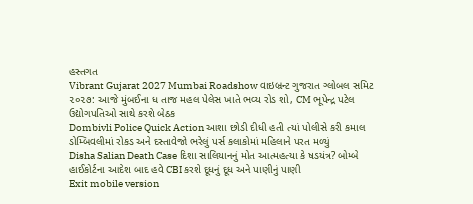હસ્તગત
Vibrant Gujarat 2027 Mumbai Roadshow વાઇબ્રન્ટ ગુજરાત ગ્લોબલ સમિટ ૨૦૨૭: આજે મુંબઈના ધ તાજ મહલ પેલેસ ખાતે ભવ્ય રોડ શો, CM ભૂપેન્દ્ર પટેલ ઉદ્યોગપતિઓ સાથે કરશે બેઠક
Dombivli Police Quick Action આશા છોડી દીધી હતી ત્યાં પોલીસે કરી કમાલ ડોમ્બિવલીમાં રોકડ અને દસ્તાવેજો ભરેલું પર્સ કલાકોમાં મહિલાને પરત મળ્યું
Disha Salian Death Case દિશા સાલિયાનનું મોત આત્મહત્યા કે ષડયંત્ર? બોમ્બે હાઈકોર્ટના આદેશ બાદ હવે CBI કરશે દૂધનું દૂધ અને પાણીનું પાણી
Exit mobile version